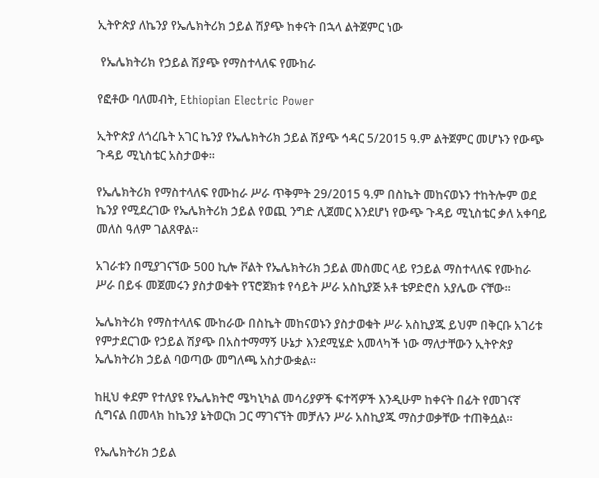ኢትዮጵያ ለኬንያ የኤሌክትሪክ ኃይል ሽያጭ ከቀናት በኋላ ልትጀምር ነው

 የኤሌክትሪክ የኃይል ሽያጭ የማስተላለፍ የሙከራ

የፎቶው ባለመብት, Ethiopian Electric Power

ኢትዮጵያ ለጎረቤት አገር ኬንያ የኤሌክትሪክ ኃይል ሽያጭ ኅዳር 5/2015 ዓ.ም ልትጀምር መሆኑን የውጭ ጉዳይ ሚኒስቴር አስታወቀ።

የኤሌክትሪክ የማስተላለፍ የሙከራ ሥራ ጥቅምት 29/2015 ዓ.ም በስኬት መከናወኑን ተከትሎም ወደ ኬንያ የሚደረገው የኤሌክትሪክ ኃይል የወጪ ንግድ ሊጀመር እንደሆነ የውጭ ጉዳይ ሚኒስቴር ቃለ አቀባይ መለስ ዓለም ገልጸዋል።

አገራቱን በሚያገናኘው 500 ኪሎ ቮልት የኤሌክትሪክ ኃይል መስመር ላይ የኃይል ማስተላለፍ የሙከራ ሥራ በይፋ መጀመሩን ያስታወቁት የፕሮጀክቱ የሳይት ሥራ አስኪያጅ አቶ ቴዎድሮስ አያሌው ናቸው።

ኤሌክትሪክ የማስተላለፍ ሙከራው በስኬት መከናወኑን ያስታወቁት ሥራ አስኪያጁ ይህም በቅርቡ አገሪቱ የምታደርገው የኃይል ሽያጭ በአስተማማኝ ሁኔታ እንደሚሄድ አመላካች ነው ማለታቸውን ኢትዮጵያ ኤሌክትሪክ ኃይል ባወጣው መግለጫ አስታውቋል።

ከዚህ ቀደም የተለያዩ የኤሌክትሮ ሜካኒካል መሳሪያዎች ፍተሻዎች እንዲሁም ከቀናት በፊት የመገናኛ ሲግናል በመላክ ከኬንያ ኔትወርክ ጋር ማገናኘት መቻሉን ሥራ አስኪያጁ ማስታወቃቸው ተጠቅሷል።

የኤሌክትሪክ ኃይል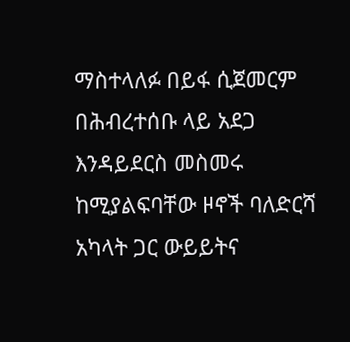ማስተላለፉ በይፋ ሲጀመርም በሕብረተሰቡ ላይ አደጋ እንዳይደርስ መስመሩ ከሚያልፍባቸው ዞኖች ባለድርሻ አካላት ጋር ውይይትና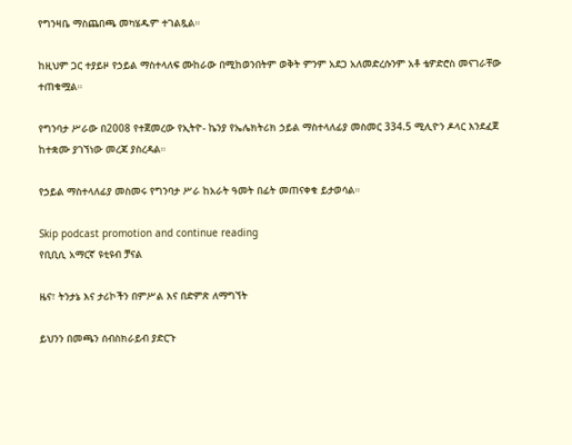የግንዛቤ ማስጨበጫ መካሄዱም ተገልጿል።

ከዚህም ጋር ተያይዞ የኃይል ማስተላለፍ ሙከራው በሚከወንበትም ወቅት ምንም አደጋ አለመድረሱንም አቶ ቴዎድሮስ መናገራቸው ተጠቁሟል።

የግንባታ ሥራው በ2008 የተጀመረው የኢትዮ- ኬንያ የኤሌክትሪክ ኃይል ማስተላለፊያ መስመር 334.5 ሚሊዮን ዶላር እንደፈጀ ከተቋሙ ያገኘነው መረጃ ያስረዳል።

የኃይል ማስተላለፊያ መስመሩ የግንባታ ሥራ ከአራት ዓመት በፊት መጠናቀቁ ይታወሳል።

Skip podcast promotion and continue reading
የቢቢሲ አማርኛ ዩቲዩብ ቻናል

ዜና፣ ትንታኔ እና ታሪኮችን በምሥል እና በድምጽ ለማግኘት

ይህንን በመጫን ሰብስክራይብ ያድርጉ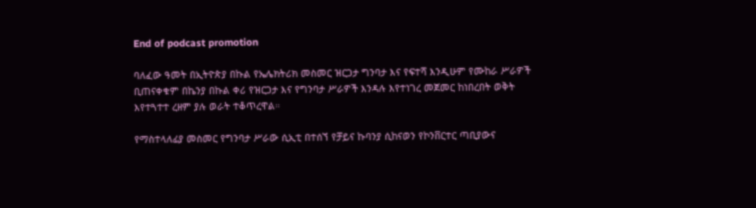End of podcast promotion

ባለፈው ዓመት በኢትዮጵያ በኩል የኤሌክትሪክ መስመር ዝርጋታ ግንባታ እና የፍተሻ እንዲሁም የሙከራ ሥራዎች ቢጠናቀቁም በኬንያ በኩል ቀሪ የዝርጋታ እና የግንባታ ሥራዎች እንዳሉ እየተነገረ መጀመር ከነበረበት ወቅት እየተጓተተ ረዘም ያሉ ወራት ተቆጥረዋል።

የማስተላለፊያ መስመር የግንባታ ሥራው ሲኢቲ በተሰኘ የቻይና ኩባንያ ሲከናወን የኮንቨርተር ጣቢያውና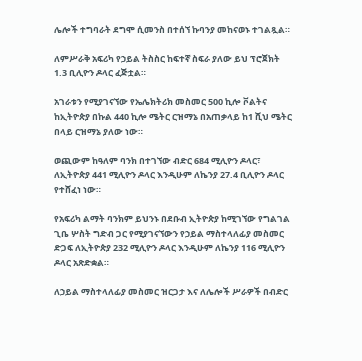ሌሎች ተግባራት ደግሞ ሲመንስ በተሰኘ ኩባንያ መከናወኑ ተገልጿል።

ለምሥራቅ አፍሪካ የኃይል ትስስር ከፍተኛ ስፍራ ያለው ይህ ፕሮጀክት 1.3 ቢሊዮን ዶላር ፈጅቷል።

አገራቱን የሚያገናኘው የኤሌክትሪክ መስመር 500 ኪሎ ቮልትና ከኢትዮጵያ በኩል 440 ኪሎ ሜትር ርዝማኔ በአጠቃላይ ከ1 ሺህ ሜትር በላይ ርዝማኔ ያለው ነው።

ወጪውም ከዓለም ባንክ በተገኘው ብድር 684 ሚሊዮን ዶላር፣ ለኢትዮጵያ 441 ሚሊዮን ዶላር እንዲሁም ለኬንያ 27.4 ቢሊዮን ዶላር የተሸፈነ ነው።

የአፍሪካ ልማት ባንክም ይህንኑ በደቡብ ኢትዮጵያ ከሚገኘው የግልገል ጊቤ ሦስት ግድብ ጋር የሚያገናኘውን የኃይል ማስተላለፊያ መስመር ድጋፍ ለኢትዮጵያ 232 ሚሊዮን ዶላር እንዲሁም ለኬንያ 116 ሚሊዮን ዶላር አጽድቋል።

ለኃይል ማስተላለፊያ መስመር ዝርጋታ እና ለሌሎች ሥራዎች በብድር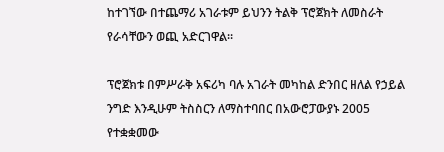ከተገኘው በተጨማሪ አገራቱም ይህንን ትልቅ ፕሮጀክት ለመስራት የራሳቸውን ወጪ አድርገዋል።

ፕሮጀክቱ በምሥራቅ አፍሪካ ባሉ አገራት መካከል ድንበር ዘለል የኃይል ንግድ እንዲሁም ትስስርን ለማስተባበር በአውሮፓውያኑ 2005 የተቋቋመው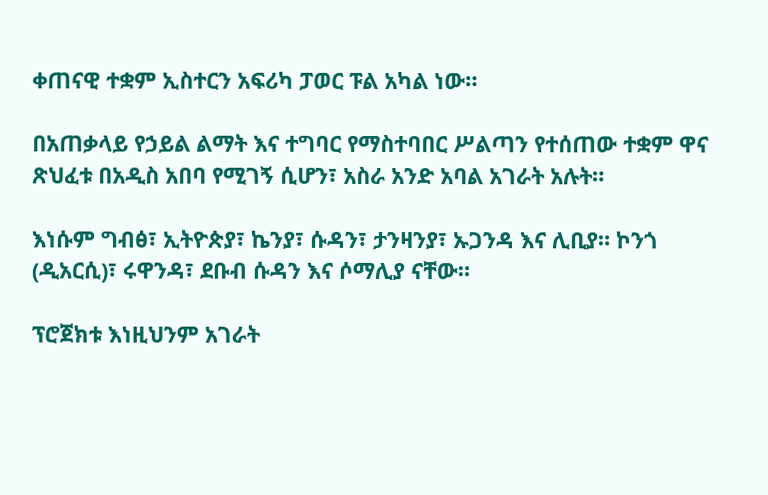ቀጠናዊ ተቋም ኢስተርን አፍሪካ ፓወር ፑል አካል ነው።

በአጠቃላይ የኃይል ልማት እና ተግባር የማስተባበር ሥልጣን የተሰጠው ተቋም ዋና ጽህፈቱ በአዲስ አበባ የሚገኝ ሲሆን፣ አስራ አንድ አባል አገራት አሉት።

እነሱም ግብፅ፣ ኢትዮጵያ፣ ኬንያ፣ ሱዳን፣ ታንዛንያ፣ ኡጋንዳ እና ሊቢያ። ኮንጎ (ዲአርሲ)፣ ሩዋንዳ፣ ደቡብ ሱዳን እና ሶማሊያ ናቸው።

ፕሮጀክቱ እነዚህንም አገራት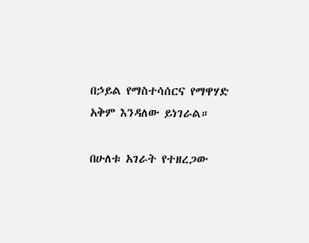በኃይል የማስተሳሰርና የማዋሃድ አቅም እንዳለው ይነገራል።

በሁለቱ አገራት የተዘረጋው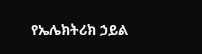የኤሌክትሪክ ኃይል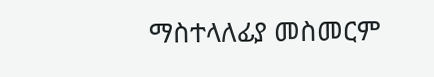ማስተላለፊያ መስመርም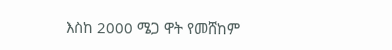እስከ 2000 ሜጋ ዋት የመሸከም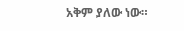አቅም ያለው ነው።